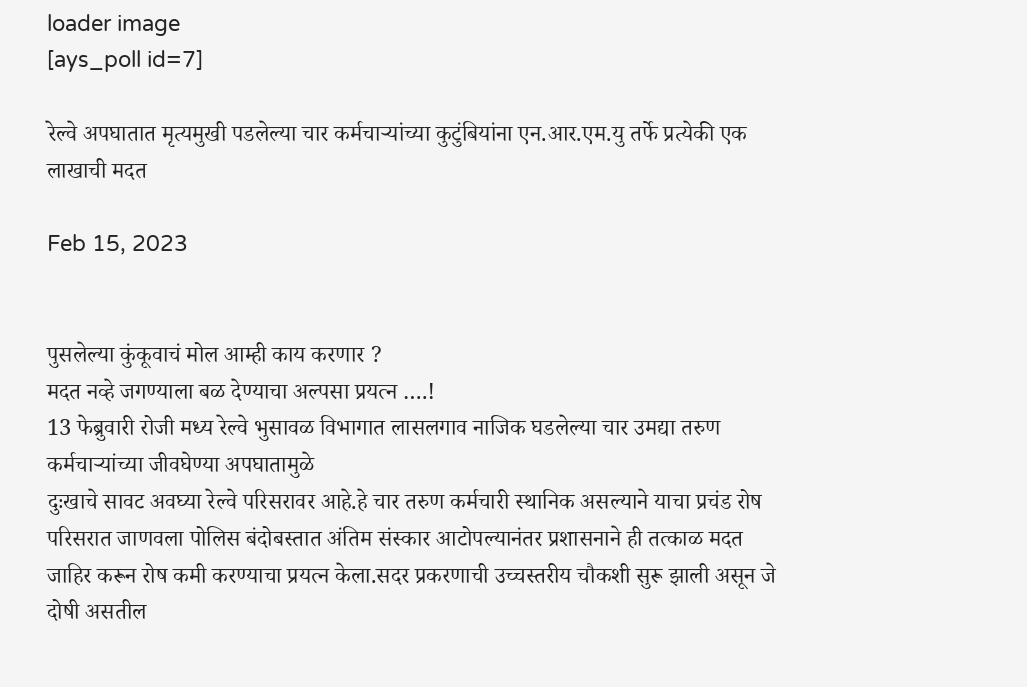loader image
[ays_poll id=7]

रेल्वे अपघातात मृत्यमुखी पडलेल्या चार कर्मचाऱ्यांच्या कुटुंबियांना एन.आर.एम.यु तर्फे प्रत्येकी एक लाखाची मदत

Feb 15, 2023


पुसलेल्या कुंकूवाचं मोल आम्ही काय करणार ?
मदत नव्हे जगण्याला बळ देण्याचा अल्पसा प्रयत्न ….!
13 फेब्रुवारी रोजी मध्य रेल्वे भुसावळ विभागात लासलगाव नाजिक घडलेल्या चार उमद्या तरुण कर्मचाऱ्यांच्या जीवघेण्या अपघातामुळे
दुःखाचे सावट अवघ्या रेल्वे परिसरावर आहे.हे चार तरुण कर्मचारी स्थानिक असल्याने याचा प्रचंड रोष परिसरात जाणवला पोलिस बंदोबस्तात अंतिम संस्कार आटोपल्यानंतर प्रशासनाने ही तत्काळ मदत जाहिर करून रोष कमी करण्याचा प्रयत्न केला.सदर प्रकरणाची उच्चस्तरीय चौकशी सुरू झाली असून जे दोषी असतील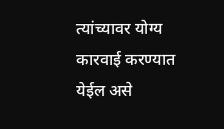त्यांच्यावर योग्य कारवाई करण्यात येईल असे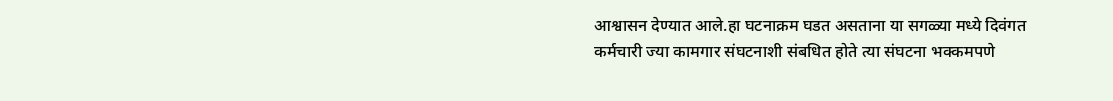आश्वासन देण्यात आले.हा घटनाक्रम घडत असताना या सगळ्या मध्ये दिवंगत कर्मचारी ज्या कामगार संघटनाशी संबधित होते त्या संघटना भक्कमपणे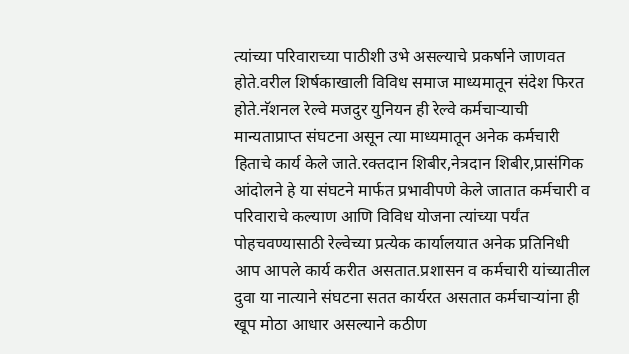त्यांच्या परिवाराच्या पाठीशी उभे असल्याचे प्रकर्षाने जाणवत होते.वरील शिर्षकाखाली विविध समाज माध्यमातून संदेश फिरत होते.नॅशनल रेल्वे मजदुर युनियन ही रेल्वे कर्मचाऱ्याची मान्यताप्राप्त संघटना असून त्या माध्यमातून अनेक कर्मचारी हिताचे कार्य केले जाते.रक्तदान शिबीर,नेत्रदान शिबीर,प्रासंगिक आंदोलने हे या संघटने मार्फत प्रभावीपणे केले जातात कर्मचारी व परिवाराचे कल्याण आणि विविध योजना त्यांच्या पर्यंत पोहचवण्यासाठी रेल्वेच्या प्रत्येक कार्यालयात अनेक प्रतिनिधी आप आपले कार्य करीत असतात.प्रशासन व कर्मचारी यांच्यातील दुवा या नात्याने संघटना सतत कार्यरत असतात कर्मचाऱ्यांना ही खूप मोठा आधार असल्याने कठीण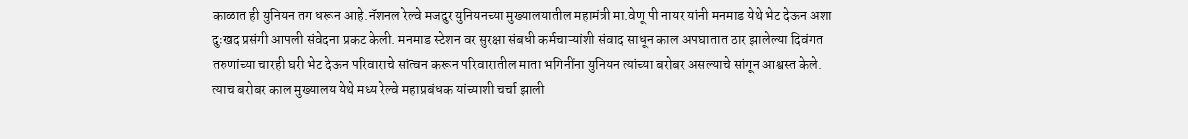काळात ही युनियन तग धरून आहे.नॅशनल रेल्वे मजदुर युनियनच्या मुख्यालयातील महामंत्री मा.वेणू पी नायर यांनी मनमाड येथे भेट देऊन अशा दुःखद प्रसंगी आपली संवेदना प्रकट केली. मनमाड स्टेशन वर सुरक्षा संबधी कर्मचाऱ्यांशी संवाद साधून काल अपघातात ठार झालेल्या दिवंगत तरुणांच्या चारही घरी भेट देऊन परिवाराचे सांत्वन करून परिवारातील माता भगिनींना युनियन त्यांच्या बरोबर असल्याचे सांगून आश्वस्त केले. त्याच बरोबर काल मुख्यालय येथे मध्य रेल्वे महाप्रबंधक यांच्याशी चर्चा झाली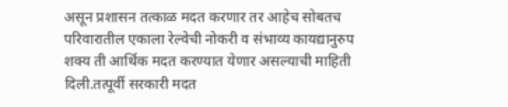असून प्रशासन तत्काळ मदत करणार तर आहेच सोबतच परिवारातील एकाला रेल्वेची नोकरी व संभाव्य कायद्यानुरुप शक्य ती आर्थिक मदत करण्यात येणार असल्याची माहिती दिली.तत्पूर्वी सरकारी मदत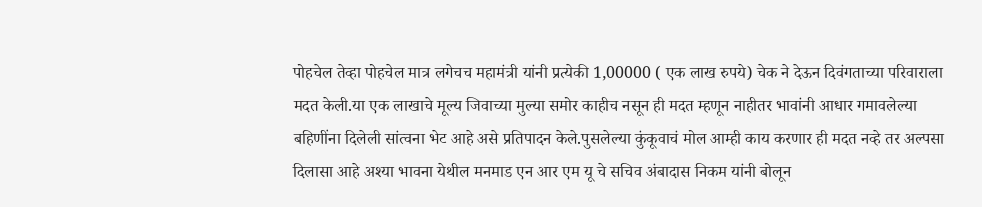पोहचेल तेव्हा पोहचेल मात्र लगेचच महामंत्री यांनी प्रत्येकी 1,00000 ( एक लाख रुपये) चेक ने देऊन दिवंगताच्या परिवाराला मदत केली.या एक लाखाचे मूल्य जिवाच्या मुल्या समोर काहीच नसून ही मदत म्हणून नाहीतर भावांनी आधार गमावलेल्या बहिणींना दिलेली सांत्वना भेट आहे असे प्रतिपादन केले.पुसलेल्या कुंकूवाचं मोल आम्ही काय करणार ही मदत नव्हे तर अल्पसा दिलासा आहे अश्या भावना येथील मनमाड एन आर एम यू चे सचिव अंबादास निकम यांनी बोलून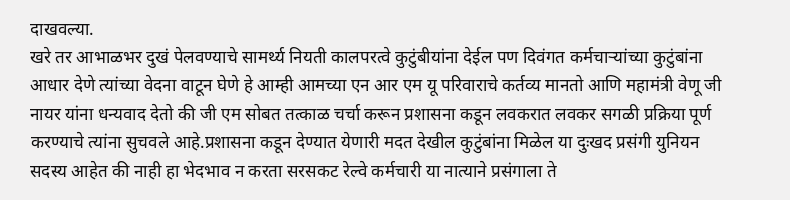दाखवल्या.
खरे तर आभाळभर दुखं पेलवण्याचे सामर्थ्य नियती कालपरत्वे कुटुंबीयांना देईल पण दिवंगत कर्मचाऱ्यांच्या कुटुंबांना आधार देणे त्यांच्या वेदना वाटून घेणे हे आम्ही आमच्या एन आर एम यू परिवाराचे कर्तव्य मानतो आणि महामंत्री वेणू जी नायर यांना धन्यवाद देतो की जी एम सोबत तत्काळ चर्चा करून प्रशासना कडून लवकरात लवकर सगळी प्रक्रिया पूर्ण करण्याचे त्यांना सुचवले आहे.प्रशासना कडून देण्यात येणारी मदत देखील कुटुंबांना मिळेल या दुःखद प्रसंगी युनियन सदस्य आहेत की नाही हा भेदभाव न करता सरसकट रेल्वे कर्मचारी या नात्याने प्रसंगाला ते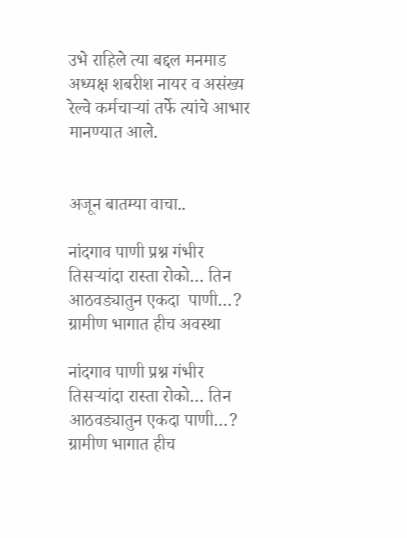उभे राहिले त्या बद्दल मनमाड अध्यक्ष शबरीश नायर व असंख्य रेल्वे कर्मचाऱ्यां तर्फे त्यांचे आभार मानण्यात आले.


अजून बातम्या वाचा..

नांदगाव पाणी प्रश्न गंभीर तिसऱ्यांदा रास्ता रोको… तिन आठवड्यातुन एकदा  पाणी…? ग्रामीण भागात हीच अवस्था

नांदगाव पाणी प्रश्न गंभीर तिसऱ्यांदा रास्ता रोको… तिन आठवड्यातुन एकदा पाणी…? ग्रामीण भागात हीच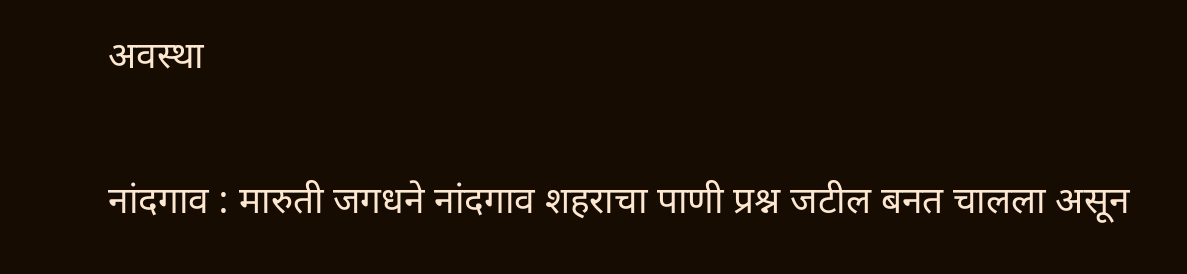अवस्था

नांदगाव : मारुती जगधने नांदगाव शहराचा पाणी प्रश्न जटील बनत चालला असून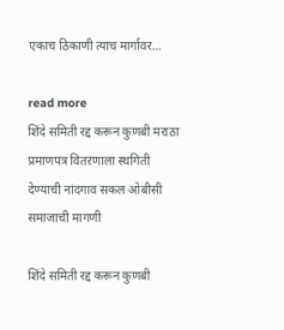एकाच ठिकाणी त्याच मार्गावर...

read more
शिंदे समिती रद्द करून कुणबी मराठा प्रमाणपत्र वितऱणाला स्थगिती देण्याची नांदगाव सकल ओबीसी समाजाची मागणी

शिंदे समिती रद्द करून कुणबी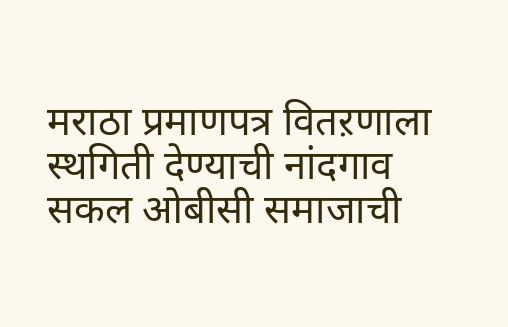मराठा प्रमाणपत्र वितऱणाला स्थगिती देण्याची नांदगाव सकल ओबीसी समाजाची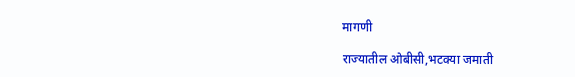मागणी

राज्यातील ओबीसी,भटक्या जमाती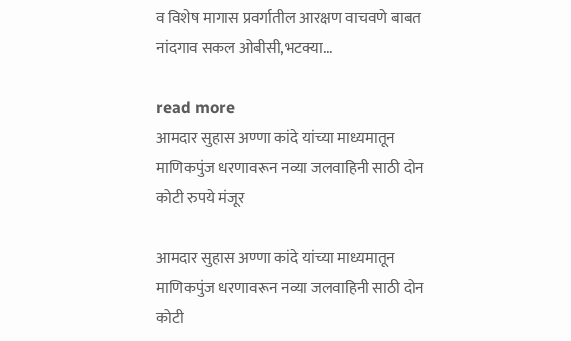व विशेष मागास प्रवर्गातील आरक्षण वाचवणे बाबत नांदगाव सकल ओबीसी,भटक्या...

read more
आमदार सुहास अण्णा कांदे यांच्या माध्यमातून माणिकपुंज धरणावरून नव्या जलवाहिनी साठी दोन कोटी रुपये मंजूर

आमदार सुहास अण्णा कांदे यांच्या माध्यमातून माणिकपुंज धरणावरून नव्या जलवाहिनी साठी दोन कोटी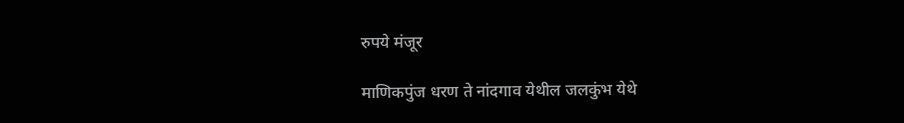रुपये मंजूर

माणिकपुंज धरण ते नांदगाव येथील जलकुंभ येथे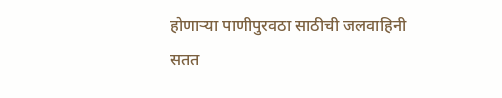होणाऱ्या पाणीपुरवठा साठीची जलवाहिनी सतत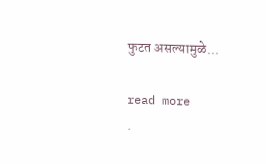फुटत असल्यामुळे...

read more
.